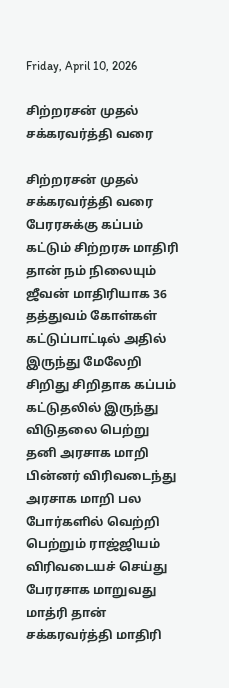Friday, April 10, 2026

சிற்றரசன் முதல் சக்கரவர்த்தி வரை

சிற்றரசன் முதல் சக்கரவர்த்தி வரை பேரரசுக்கு கப்பம் கட்டும் சிற்றரசு மாதிரி தான் நம் நிலையும் ஜீவன் மாதிரியாக 36 தத்துவம் கோள்கள் கட்டுப்பாட்டில் அதில் இருந்து மேலேறி சிறிது சிறிதாக கப்பம் கட்டுதலில் இருந்து விடுதலை பெற்று தனி அரசாக மாறி பின்னர் விரிவடைந்து அரசாக மாறி பல போர்களில் வெற்றி பெற்றும் ராஜ்ஜியம் விரிவடையச் செய்து பேரரசாக மாறுவது மாத்ரி தான் சக்கரவர்த்தி மாதிரி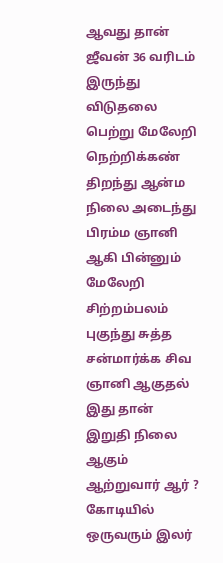ஆவது தான் ஜீவன் 36 வரிடம் இருந்து விடுதலை பெற்று மேலேறி நெற்றிக்கண் திறந்து ஆன்ம நிலை அடைந்து பிரம்ம ஞானி ஆகி பின்னும் மேலேறி சிற்றம்பலம் புகுந்து சுத்த சன்மார்க்க சிவ ஞானி ஆகுதல் இது தான் இறுதி நிலை ஆகும் ஆற்றுவார் ஆர் ? கோடியில் ஒருவரும் இலர்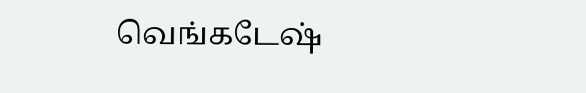வெங்கடேஷ்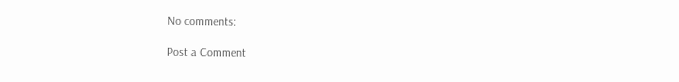No comments:

Post a Comment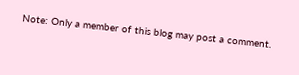Note: Only a member of this blog may post a comment.